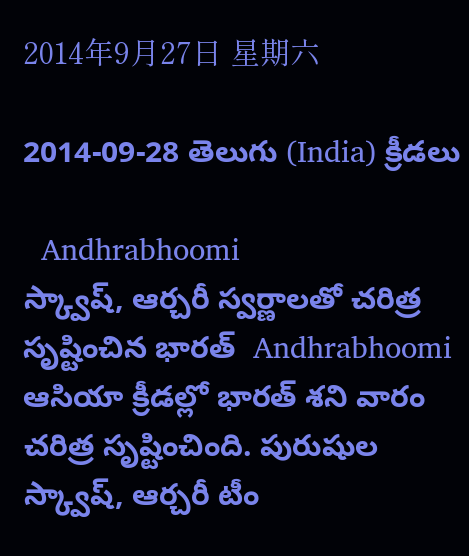2014年9月27日 星期六

2014-09-28 తెలుగు (India) క్రీడలు

  Andhrabhoomi
స్క్వాష్, ఆర్చరీ స్వర్ణాలతో చరిత్ర సృష్టించిన భారత్  Andhrabhoomi
ఆసియా క్రీడల్లో భారత్ శని వారం చరిత్ర సృష్టించింది. పురుషుల స్క్వాష్, ఆర్చరీ టీం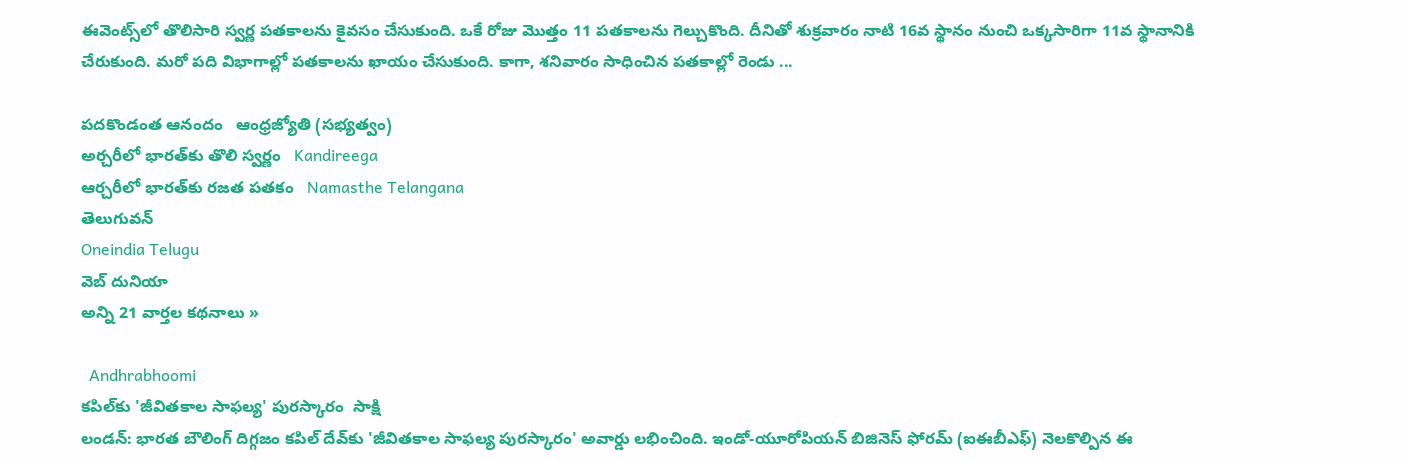ఈవెంట్స్‌లో తొలిసారి స్వర్ణ పతకాలను కైవసం చేసుకుంది. ఒకే రోజు మొత్తం 11 పతకాలను గెల్చుకొంది. దీనితో శుక్రవారం నాటి 16వ స్థానం నుంచి ఒక్కసారిగా 11వ స్థానానికి చేరుకుంది. మరో పది విభాగాల్లో పతకాలను ఖాయం చేసుకుంది. కాగా, శనివారం సాధించిన పతకాల్లో రెండు ...

పదకొండంత ఆనందం   ఆంధ్రజ్యోతి (సభ్యత్వం)
అర్చరీలో భారత్‌కు తొలి స్వర్ణం   Kandireega
ఆర్చరీలో భారత్‌కు రజత పతకం   Namasthe Telangana
తెలుగువన్
Oneindia Telugu
వెబ్ దునియా
అన్ని 21 వార్తల కథనాలు »

  Andhrabhoomi
కపిల్‌కు 'జీవితకాల సాఫల్య' పురస్కారం  సాక్షి
లండన్: భారత బౌలింగ్ దిగ్గజం కపిల్ దేవ్‌కు 'జీవితకాల సాఫల్య పురస్కారం' అవార్డు లభించింది. ఇండో-యూరోపియన్ బిజినెస్ ఫోరమ్ (ఐఈబీఎఫ్) నెలకొల్పిన ఈ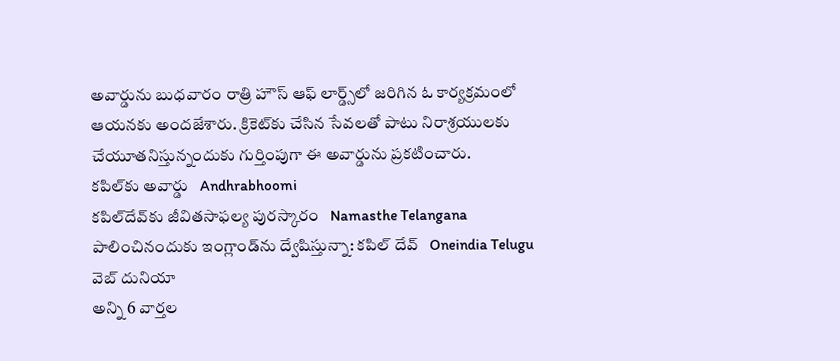అవార్డును బుధవారం రాత్రి హౌస్ ఆఫ్ లార్డ్స్‌లో జరిగిన ఓ కార్యక్రమంలో ఆయనకు అందజేశారు. క్రికెట్‌కు చేసిన సేవలతో పాటు నిరాశ్రయులకు చేయూతనిస్తున్నందుకు గుర్తింపుగా ఈ అవార్డును ప్రకటించారు.
కపిల్‌కు అవార్డు   Andhrabhoomi
కపిల్‌దేవ్‌కు జీవితసాఫల్య పురస్కారం   Namasthe Telangana
పాలించినందుకు ఇంగ్లాండ్‌ను ద్వేషిస్తున్నా: కపిల్ దేవ్   Oneindia Telugu
వెబ్ దునియా
అన్ని 6 వార్తల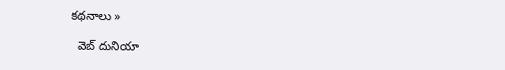కథనాలు »

  వెబ్ దునియా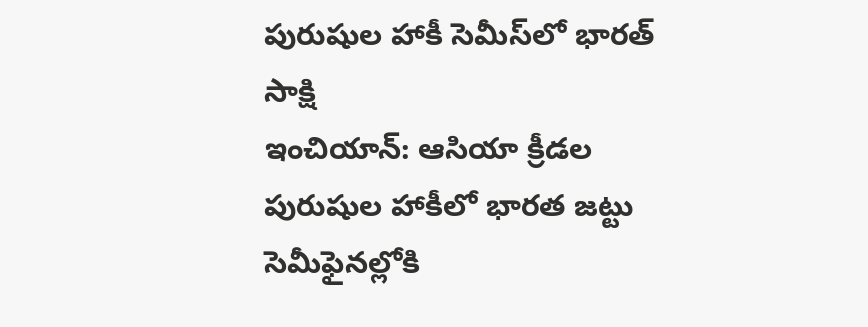పురుషుల హాకీ సెమీస్‌లో భారత్  సాక్షి
ఇంచియాన్: ఆసియా క్రీడల పురుషుల హాకీలో భారత జట్టు సెమీఫైనల్లోకి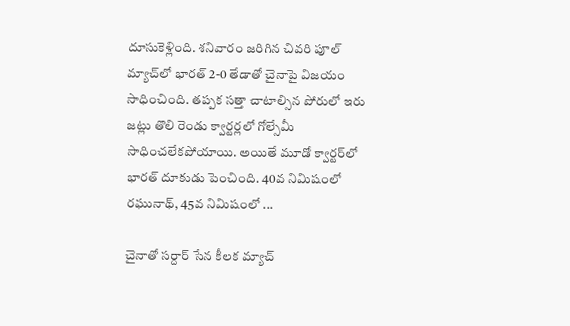దూసుకెళ్లింది. శనివారం జరిగిన చివరి పూల్ మ్యాచ్‌లో భారత్ 2-0 తేడాతో చైనాపై విజయం సాధించింది. తప్పక సత్తా చాటాల్సిన పోరులో ఇరు జట్లు తొలి రెండు క్వార్టర్లలో గోల్సేమీ సాధించలేకపోయాయి. అయితే మూడో క్వార్టర్‌లో భారత్ దూకుడు పెంచింది. 40వ నిమిషంలో రఘునాథ్, 45వ నిమిషంలో ...

చైనాతో సర్దార్ సేన కీలక మ్యాచ్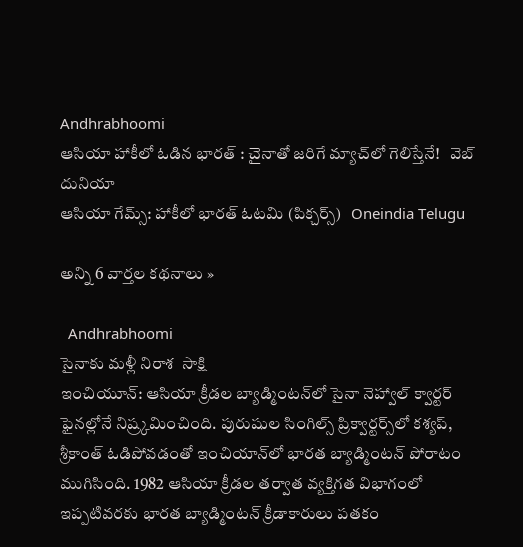Andhrabhoomi
ఆసియా హాకీలో ఓడిన భారత్ : చైనాతో జరిగే మ్యాచ్‌లో గెలిస్తేనే!   వెబ్ దునియా
ఆసియా గేమ్స్: హాకీలో భారత్ ఓటమి (పిక్చర్స్)   Oneindia Telugu

అన్ని 6 వార్తల కథనాలు »

  Andhrabhoomi
సైనాకు మళ్లీ నిరాశ  సాక్షి
ఇంచియూన్: ఆసియా క్రీడల బ్యాడ్మింటన్‌లో సైనా నెహ్వాల్ క్వార్టర్ ఫైనల్లోనే నిష్ర్కమించింది. పురుషుల సింగిల్స్ ప్రిక్వార్టర్స్‌లో కశ్యప్, శ్రీకాంత్ ఓడిపోవడంతో ఇంచియాన్‌లో భారత బ్యాడ్మింటన్ పోరాటం ముగిసింది. 1982 ఆసియా క్రీడల తర్వాత వ్యక్తిగత విభాగంలో ఇప్పటివరకు భారత బ్యాడ్మింటన్ క్రీడాకారులు పతకం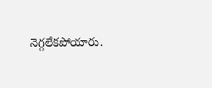నెగ్గలేకపోయారు.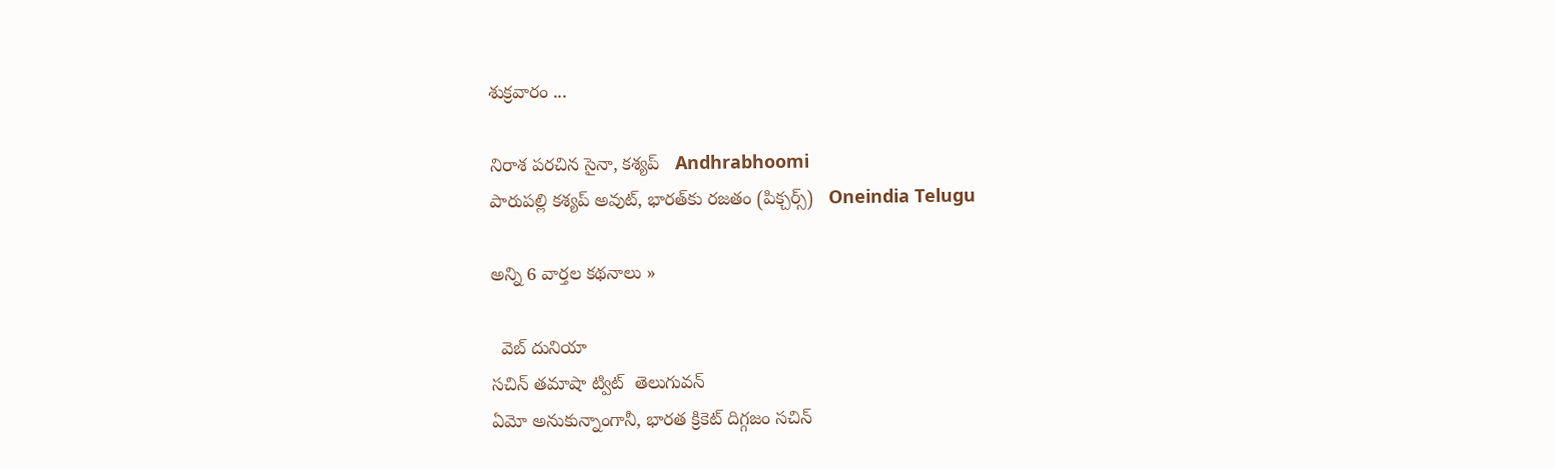శుక్రవారం ...

నిరాశ పరచిన సైనా, కశ్యప్   Andhrabhoomi
పారుపల్లి కశ్యప్ అవుట్, భారత్‌కు రజతం (పిక్చర్స్)   Oneindia Telugu

అన్ని 6 వార్తల కథనాలు »

  వెబ్ దునియా
సచిన్ తమాషా ట్విట్  తెలుగువన్
ఏమో అనుకున్నాంగానీ, భారత క్రికెట్ దిగ్గజం సచిన్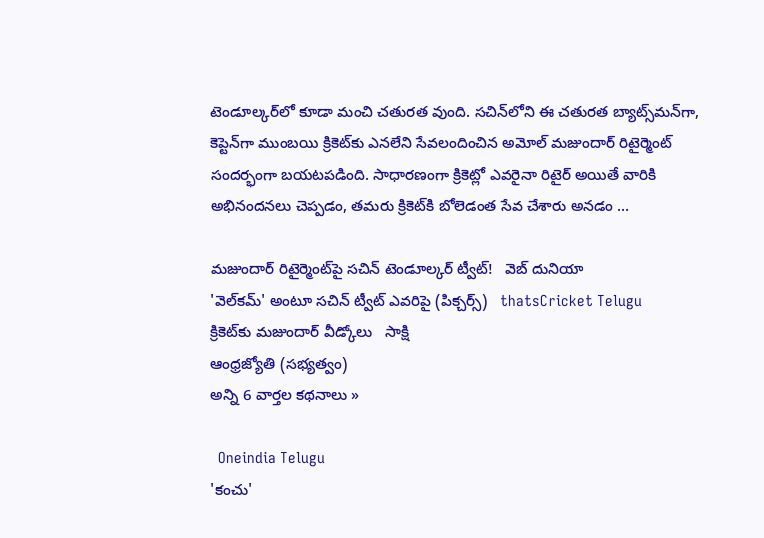టెండూల్కర్‌లో కూడా మంచి చతురత వుంది. సచిన్‌లోని ఈ చతురత బ్యాట్స్‌మన్‌గా, కెప్టెన్‌గా ముంబయి క్రికెట్‌కు ఎనలేని సేవలందించిన అమోల్ మజుందార్ రిటైర్మెంట్ సందర్భంగా బయటపడింది. సాధారణంగా క్రికెట్లో ఎవరైనా రిటైర్ అయితే వారికి అభినందనలు చెప్పడం, తమరు క్రికెట్‌కి బోలెడంత సేవ చేశారు అనడం ...

మజుందార్ రిటైర్మెంట్‌పై సచిన్ టెండూల్కర్ ట్వీట్!   వెబ్ దునియా
'వెల్‌కమ్' అంటూ సచిన్ ట్వీట్ ఎవరిపై (పిక్చర్స్)   thatsCricket Telugu
క్రికెట్‌కు మజుందార్ వీడ్కోలు   సాక్షి
ఆంధ్రజ్యోతి (సభ్యత్వం)
అన్ని 6 వార్తల కథనాలు »

  Oneindia Telugu
'కంచు'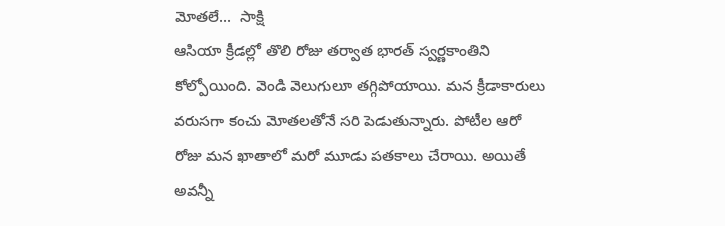మోతలే...  సాక్షి
ఆసియా క్రీడల్లో తొలి రోజు తర్వాత భారత్ స్వర్ణకాంతిని కోల్పోయింది. వెండి వెలుగులూ తగ్గిపోయాయి. మన క్రీడాకారులు వరుసగా కంచు మోతలతోనే సరి పెడుతున్నారు. పోటీల ఆరో రోజు మన ఖాతాలో మరో మూడు పతకాలు చేరాయి. అయితే అవన్నీ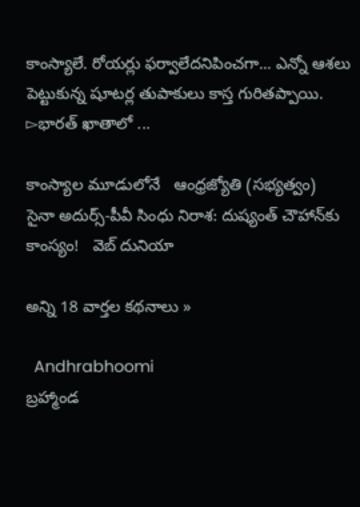కాంస్యాలే. రోయర్లు ఫర్వాలేదనిపించగా... ఎన్నో ఆశలు పెట్టుకున్న షూటర్ల తుపాకులు కాస్త గురితప్పాయి. ▻భారత్ ఖాతాలో ...

కాంస్యాల మూడులోనే   ఆంధ్రజ్యోతి (సభ్యత్వం)
సైనా అదుర్స్-పీవీ సింధు నిరాశ: దుష్యంత్ చౌహాన్‌కు కాంస్యం!   వెబ్ దునియా

అన్ని 18 వార్తల కథనాలు »

  Andhrabhoomi
బ్రహ్మాండ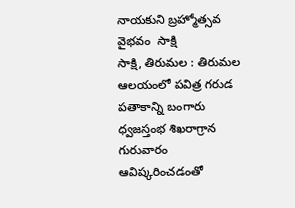నాయకుని బ్రహ్మోత్సవ వైభవం  సాక్షి
సాక్షి, తిరుమల : తిరుమల ఆలయంలో పవిత్ర గరుడ పతాకాన్ని బంగారు ధ్వజస్తంభ శిఖరాగ్రాన గురువారం ఆవిష్కరించడంతో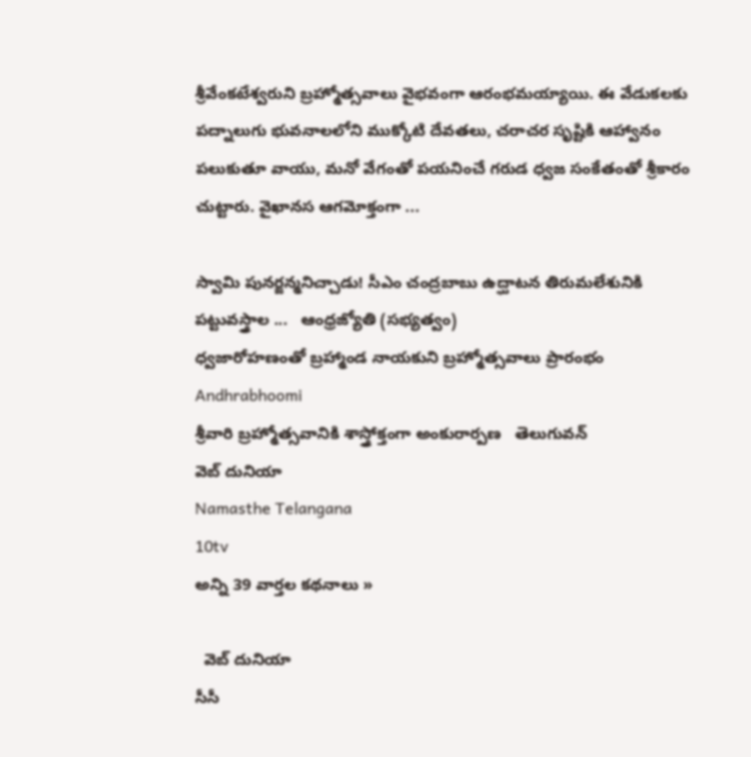శ్రీవేంకటేశ్వరుని బ్రహ్మోత్సవాలు వైభవంగా ఆరంభమయ్యాయి. ఈ వేడుకలకు పద్నాలుగు భువనాలలోని ముక్కోటి దేవతలు, చరాచర సృష్టికి ఆహ్వానం పలుకుతూ వాయు, మనో వేగంతో పయనించే గరుడ ధ్వజ సంకేతంతో శ్రీకారం చుట్టారు. వైఖానస ఆగమోక్తంగా ...

స్వామి పునర్జన్మనిచ్చాడు! సీఎం చంద్రబాబు ఉద్ఘాటన తిరుమలేశునికి పట్టువస్త్రాల ...   ఆంధ్రజ్యోతి (సభ్యత్వం)
ధ్వజారోహణంతో బ్రహ్మాండ నాయకుని బ్రహ్మోత్సవాలు ప్రారంభం   Andhrabhoomi
శ్రీవారి బ్రహ్మోత్సవానికి శాస్త్రోక్తంగా అంకురార్పణ   తెలుగువన్
వెబ్ దునియా
Namasthe Telangana
10tv
అన్ని 39 వార్తల కథనాలు »

  వెబ్ దునియా
సీసీ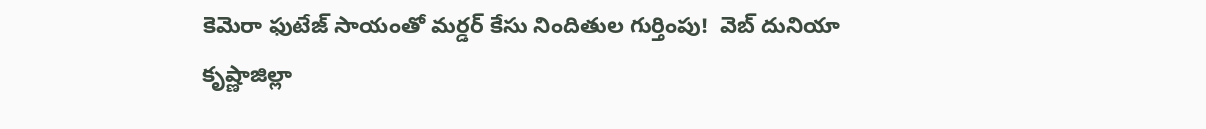కెమెరా ఫుటేజ్ సాయంతో మర్డర్ కేసు నిందితుల గుర్తింపు!  వెబ్ దునియా
కృష్ణాజిల్లా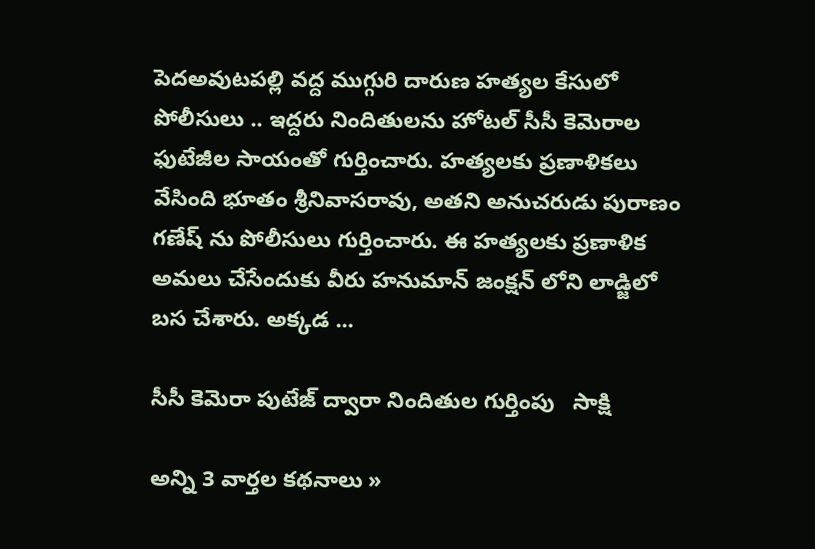పెదఅవుటపల్లి వద్ద ముగ్గురి దారుణ హత్యల కేసులో పోలీసులు .. ఇద్దరు నిందితులను హోటల్ సీసీ కెమెరాల ఫుటేజీల సాయంతో గుర్తించారు. హత్యలకు ప్రణాళికలు వేసింది భూతం శ్రీనివాసరావు, అతని అనుచరుడు పురాణం గణేష్ ను పోలీసులు గుర్తించారు. ఈ హత్యలకు ప్రణాళిక అమలు చేసేందుకు వీరు హనుమాన్ జంక్షన్ లోని లాడ్జిలో బస చేశారు. అక్కడ ...

సీసీ కెమెరా పుటేజ్ ద్వారా నిందితుల గుర్తింపు   సాక్షి

అన్ని 3 వార్తల కథనాలు »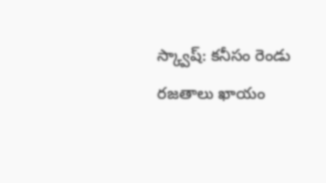స్క్వాష్: కనీసం రెండు రజతాలు ఖాయం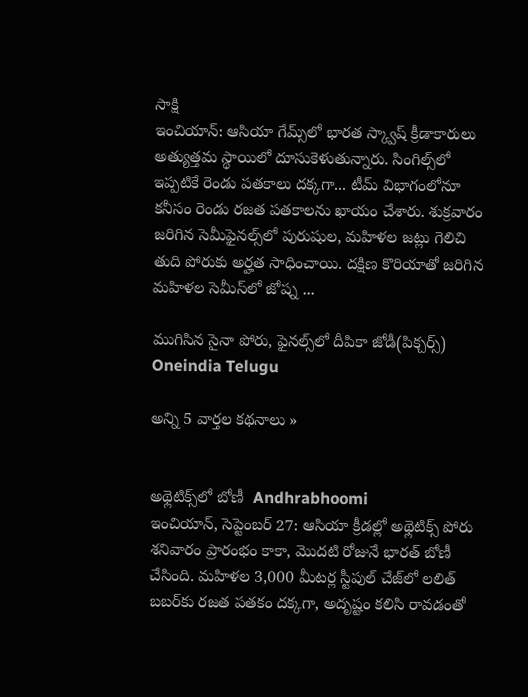సాక్షి
ఇంచియాన్: ఆసియా గేమ్స్‌లో భారత స్క్వాష్ క్రీడాకారులు అత్యుత్తమ స్థాయిలో దూసుకెళుతున్నారు. సింగిల్స్‌లో ఇప్పటికే రెండు పతకాలు దక్కగా... టీమ్ విభాగంలోనూ కనీసం రెండు రజత పతకాలను ఖాయం చేశారు. శుక్రవారం జరిగిన సెమీఫైనల్స్‌లో పురుషుల, మహిళల జట్లు గెలిచి తుది పోరుకు అర్హత సాధించాయి. దక్షిణ కొరియాతో జరిగిన మహిళల సెమీస్‌లో జోష్న ...

ముగిసిన సైనా పోరు, ఫైనల్స్‌లో దీపికా జోడీ(పిక్చర్స్)   Oneindia Telugu

అన్ని 5 వార్తల కథనాలు »


అథ్లెటిక్స్‌లో బోణీ  Andhrabhoomi
ఇంచియాన్, సెప్టెంబర్ 27: ఆసియా క్రీడల్లో అథ్లెటిక్స్ పోరు శనివారం ప్రారంభం కాకా, మొదటి రోజునే భారత్ బోణీ చేసింది. మహిళల 3,000 మీటర్ల స్టీపుల్ చేజ్‌లో లలిత్ బబర్‌కు రజత పతకం దక్కగా, అదృష్టం కలిసి రావడంతో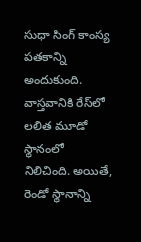సుధా సింగ్ కాంస్య పతకాన్ని అందుకుంది. వాస్తవానికి రేస్‌లో లలిత మూడో స్థానంలో నిలిచింది. అయితే, రెండో స్థానాన్ని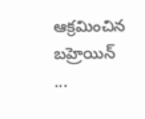ఆక్రమించిన బహ్రెయిన్ ...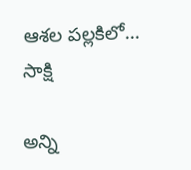ఆశల పల్లకిలో...   సాక్షి

అన్ని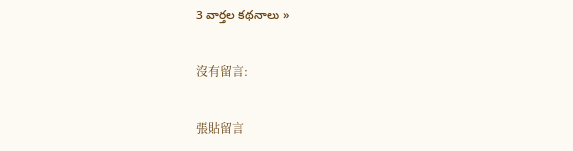3 వార్తల కథనాలు »

沒有留言:

張貼留言